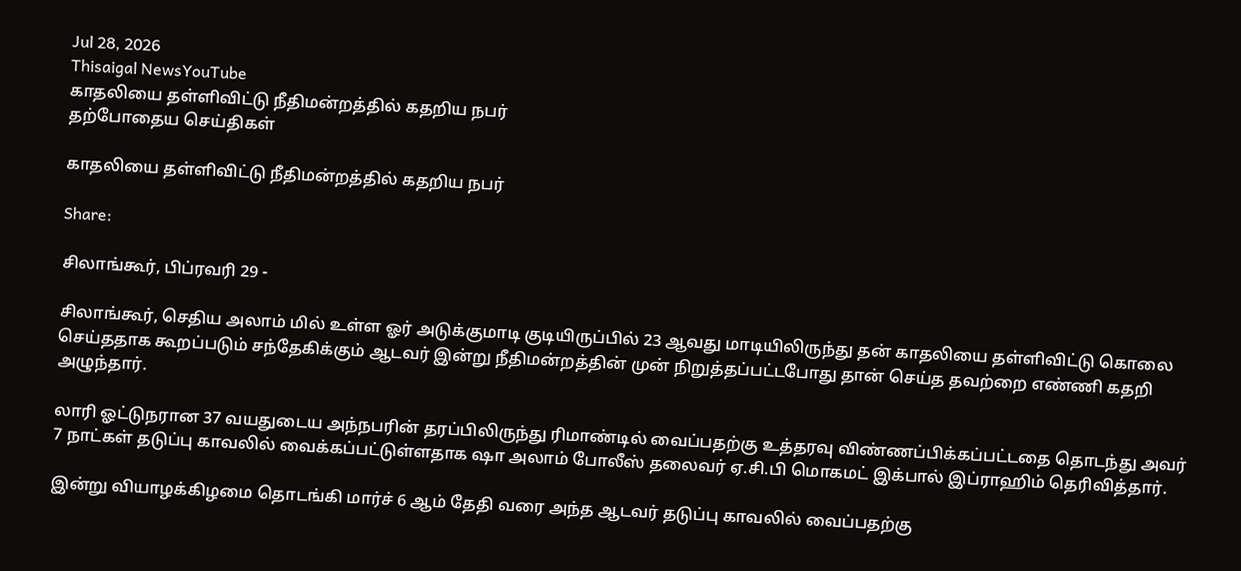Jul 28, 2026
Thisaigal NewsYouTube
காதலியை தள்ளிவிட்டு நீதிமன்றத்தில் கதறிய நபர்
தற்போதைய செய்திகள்

காதலியை தள்ளிவிட்டு நீதிமன்றத்தில் கதறிய நபர்

Share:

சிலாங்கூர், பிப்ரவரி 29 -

சிலாங்கூர், செதிய அலாம் மில் உள்ள ஓர் அடுக்குமாடி குடியிருப்பில் 23 ஆவது மாடியிலிருந்து தன் காதலியை தள்ளிவிட்டு கொலை செய்ததாக கூறப்படும் சந்தேகிக்கும் ஆடவர் இன்று நீதிமன்றத்தின் முன் நிறுத்தப்பட்டபோது தான் செய்த தவற்றை எண்ணி கதறி அழுந்தார்.

லாரி ஓட்டுநரான 37 வயதுடைய அந்நபரின் தரப்பிலிருந்து ரிமாண்டில் வைப்பதற்கு உத்தரவு விண்ணப்பிக்கப்பட்டதை தொடந்து அவர் 7 நாட்கள் தடுப்பு காவலில் வைக்கப்பட்டுள்ளதாக ஷா அலாம் போலீஸ் தலைவர் ஏ.சி.பி மொகமட் இக்பால் இப்ராஹிம் தெரிவித்தார்.

இன்று வியாழக்கிழமை தொடங்கி மார்ச் 6 ஆம் தேதி வரை அந்த ஆடவர் தடுப்பு காவலில் வைப்பதற்கு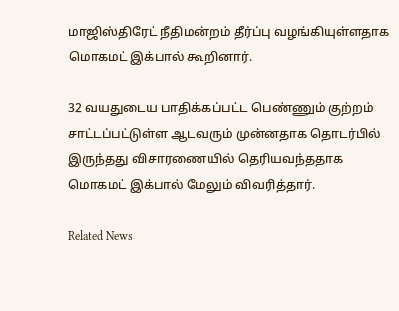மாஜிஸ்திரேட் நீதிமன்றம் தீர்ப்பு வழங்கியுள்ளதாக மொகமட் இக்பால் கூறினார்.

32 வயதுடைய பாதிக்கப்பட்ட பெண்ணும் குற்றம் சாட்டப்பட்டுள்ள ஆடவரும் முன்னதாக தொடர்பில் இருந்தது விசாரணையில் தெரியவந்ததாக மொகமட் இக்பால் மேலும் விவரித்தார்.

Related News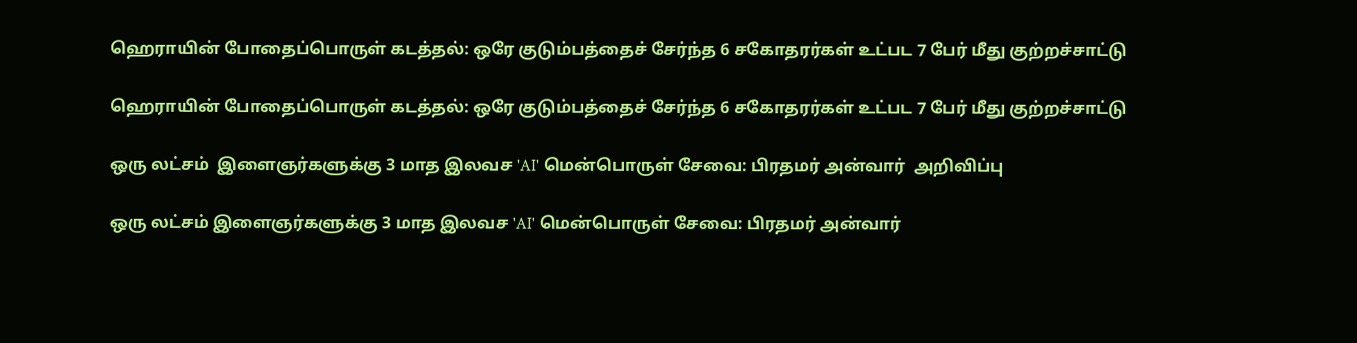ஹெராயின் போதைப்பொருள் கடத்தல்: ஒரே குடும்பத்தைச் சேர்ந்த 6 சகோதரர்கள் உட்பட 7 பேர் மீது குற்றச்சாட்டு

ஹெராயின் போதைப்பொருள் கடத்தல்: ஒரே குடும்பத்தைச் சேர்ந்த 6 சகோதரர்கள் உட்பட 7 பேர் மீது குற்றச்சாட்டு

ஒரு லட்சம்  இளைஞர்களுக்கு 3 மாத இலவச 'AI' மென்பொருள் சேவை: பிரதமர் அன்வார்  அறிவிப்பு

ஒரு லட்சம் இளைஞர்களுக்கு 3 மாத இலவச 'AI' மென்பொருள் சேவை: பிரதமர் அன்வார்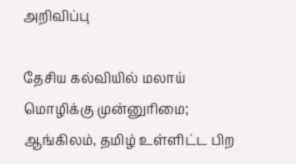அறிவிப்பு

தேசிய கல்வியில் மலாய் மொழிக்கு முன்னுரிமை; ஆங்கிலம், தமிழ் உள்ளிட்ட பிற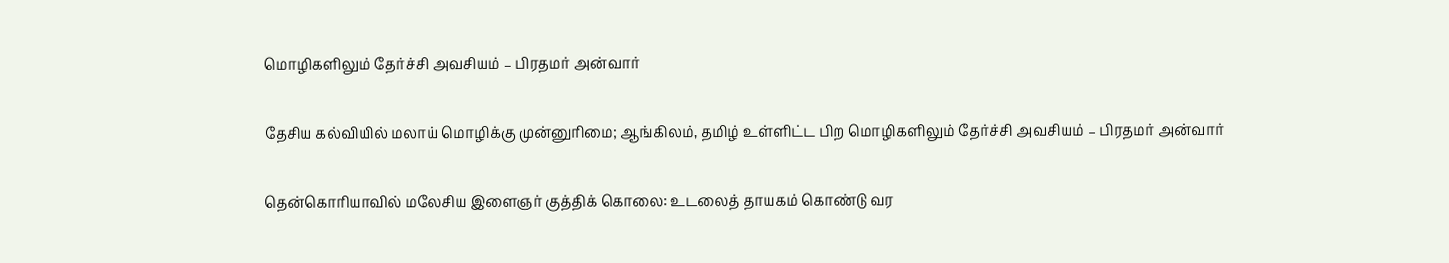மொழிகளிலும் தேர்ச்சி அவசியம் – பிரதமர் அன்வார்

தேசிய கல்வியில் மலாய் மொழிக்கு முன்னுரிமை; ஆங்கிலம், தமிழ் உள்ளிட்ட பிற மொழிகளிலும் தேர்ச்சி அவசியம் – பிரதமர் அன்வார்

தென்கொரியாவில் மலேசிய இளைஞர் குத்திக் கொலை: உடலைத் தாயகம் கொண்டு வர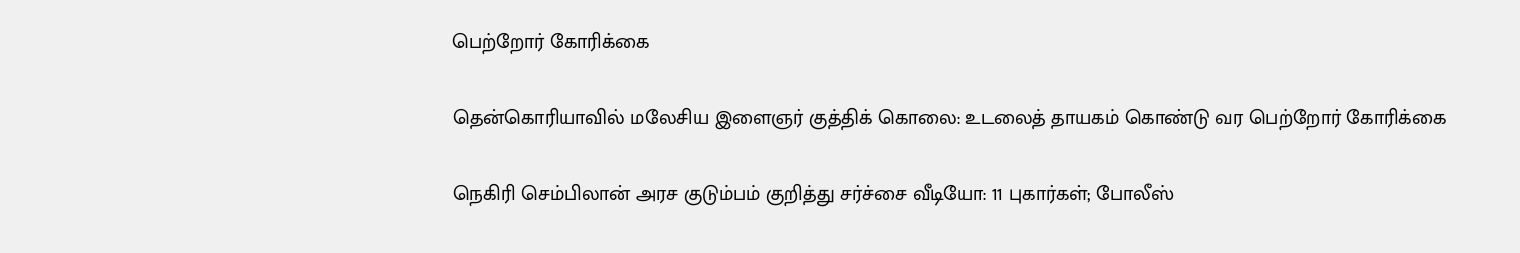பெற்றோர் கோரிக்கை

தென்கொரியாவில் மலேசிய இளைஞர் குத்திக் கொலை: உடலைத் தாயகம் கொண்டு வர பெற்றோர் கோரிக்கை

நெகிரி செம்பிலான் அரச குடும்பம் குறித்து சர்ச்சை வீடியோ: 11 புகார்கள்; போலீஸ்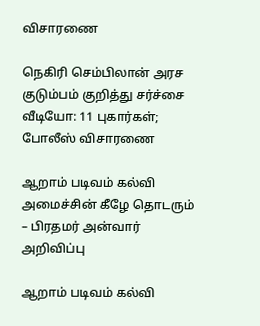விசாரணை

நெகிரி செம்பிலான் அரச குடும்பம் குறித்து சர்ச்சை வீடியோ: 11 புகார்கள்; போலீஸ் விசாரணை

ஆறாம் படிவம் கல்வி அமைச்சின் கீழே தொடரும் – பிரதமர் அன்வார் அறிவிப்பு

ஆறாம் படிவம் கல்வி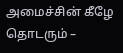அமைச்சின் கீழே தொடரும் –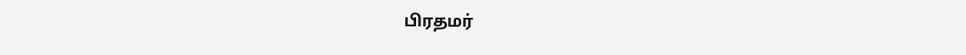பிரதமர்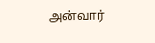அன்வார்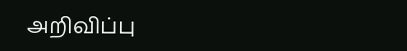அறிவிப்பு